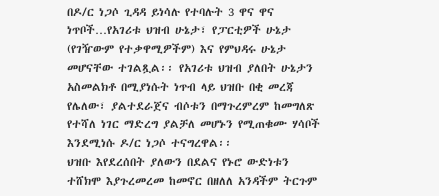በዶ/ር ነጋሶ ጊዳዳ ይነሳሉ የተባሉት 3 ዋና ዋና ነጥቦች…የአገሪቱ ህዝብ ሁኔታ፣ የፓርቲዎች ሁኔታ (የገዥውም የተቃዋሚዎችም) እና የምህዳሩ ሁኔታ መሆናቸው ተገልጿል፡፡ የአገሪቱ ህዝብ ያለበት ሁኔታን አስመልክቶ በሚያነሱት ነጥብ ላይ ህዝቡ በቂ መረጃ የሌለው፣ ያልተደራጀና ብሶቱን በማጉረምረም ከመግለጽ የተሻለ ነገር ማድረግ ያልቻለ መሆኑን የሚጠቁሙ ሃሳቦች እንደሚነሱ ዶ/ር ነጋሶ ተናግረዋል፡፡
ህዝቡ እየደረሰበት ያለውን በደልና የኑሮ ውድነቱን ተሸክሞ እያጉረመረመ ከመኖር በዘለለ አንዳችም ትርጉም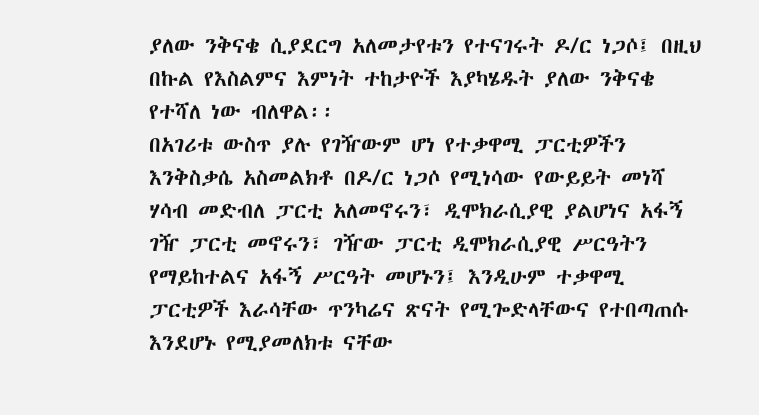ያለው ንቅናቄ ሲያደርግ አለመታየቱን የተናገሩት ዶ/ር ነጋሶ፤ በዚህ በኩል የእስልምና እምነት ተከታዮች እያካሄዱት ያለው ንቅናቄ የተሻለ ነው ብለዋል፡፡
በአገሪቱ ውስጥ ያሉ የገዥውም ሆነ የተቃዋሚ ፓርቲዎችን እንቅስቃሴ አስመልክቶ በዶ/ር ነጋሶ የሚነሳው የውይይት መነሻ ሃሳብ መድብለ ፓርቲ አለመኖሩን፣ ዲሞክራሲያዊ ያልሆነና አፋኝ ገዥ ፓርቲ መኖሩን፣ ገዥው ፓርቲ ዲሞክራሲያዊ ሥርዓትን የማይከተልና አፋኝ ሥርዓት መሆኑን፤ እንዲሁም ተቃዋሚ ፓርቲዎች እራሳቸው ጥንካሬና ጽናት የሚጐድላቸውና የተበጣጠሱ እንደሆኑ የሚያመለክቱ ናቸው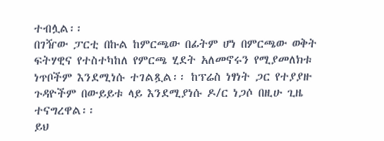ተብሏል፡፡
በገዥው ፓርቲ በኩል ከምርጫው በፊትም ሆነ በምርጫው ወቅት ፍትሃዊና የተስተካከለ የምርጫ ሂደት አለመኖሩን የሚያመለክቱ ነጥቦችም እንደሚነሱ ተገልጿል፡፡ ከፕሬስ ነፃነት ጋር የተያያዙ ጉዳዮችም በውይይቱ ላይ እንደሚያነሱ ዶ/ር ነጋሶ በዚሁ ጊዜ ተናግረዋል፡፡
ይህ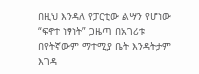በዚህ እንዳለ የፓርቲው ልሣን የሆነው “ፍኖተ ነፃነት” ጋዜጣ በአገሪቱ በየትኛውም ማተሚያ ቤት እንዳትታም እገዳ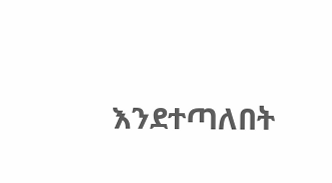እንደተጣለበት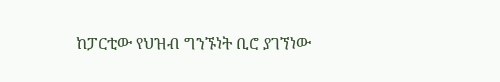ከፓርቲው የህዝብ ግንኙነት ቢሮ ያገኘነው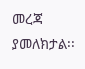መረጃ ያመለክታል፡፡